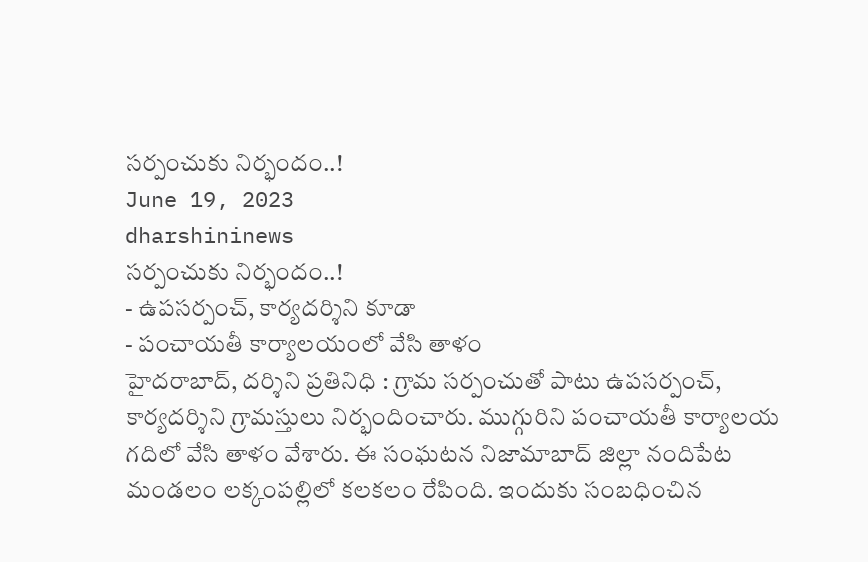సర్పంచుకు నిర్భందం..!
June 19, 2023
dharshininews
సర్పంచుకు నిర్భందం..!
- ఉపసర్పంచ్, కార్యదర్శిని కూడా
- పంచాయతీ కార్యాలయంలో వేసి తాళం
హైదరాబాద్, దర్శిని ప్రతినిధి : గ్రామ సర్పంచుతో పాటు ఉపసర్పంచ్, కార్యదర్శిని గ్రామస్తులు నిర్భందించారు. ముగ్గురిని పంచాయతీ కార్యాలయ గదిలో వేసి తాళం వేశారు. ఈ సంఘటన నిజామాబాద్ జిల్లా నందిపేట మండలం లక్కంపల్లిలో కలకలం రేపింది. ఇందుకు సంబధించిన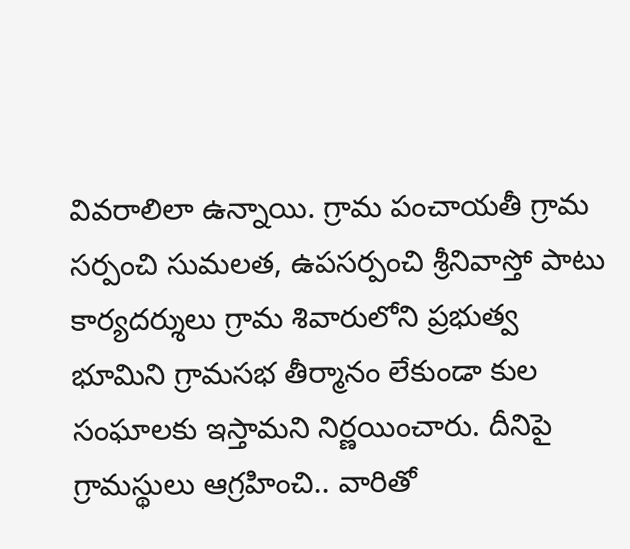వివరాలిలా ఉన్నాయి. గ్రామ పంచాయతీ గ్రామ సర్పంచి సుమలత, ఉపసర్పంచి శ్రీనివాస్తో పాటు కార్యదర్శులు గ్రామ శివారులోని ప్రభుత్వ భూమిని గ్రామసభ తీర్మానం లేకుండా కుల సంఘాలకు ఇస్తామని నిర్ణయించారు. దీనిపై గ్రామస్థులు ఆగ్రహించి.. వారితో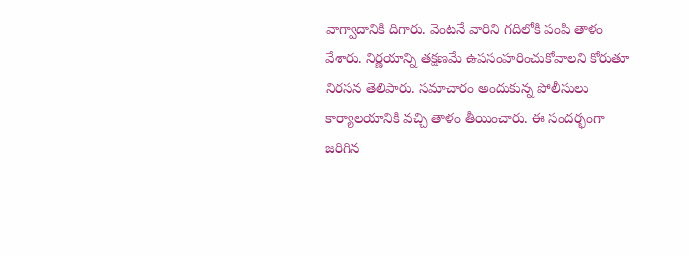వాగ్వాదానికి దిగారు. వెంటనే వారిని గదిలోకి పంపి తాళం వేశారు. నిర్ణయాన్ని తక్షణమే ఉపసంహరించుకోవాలని కోరుతూ నిరసన తెలిపారు. సమాచారం అందుకున్న పోలీసులు కార్యాలయానికి వచ్చి తాళం తీయించారు. ఈ సందర్భంగా జరిగిన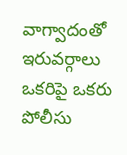వాగ్వాదంతో ఇరువర్గాలు ఒకరిపై ఒకరు పోలీసు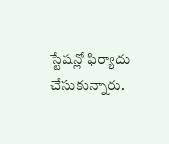స్టేషన్లో ఫిర్యాదు చేసుకున్నారు.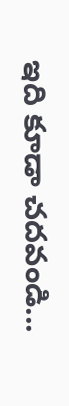ఇది కూడా చదవండి...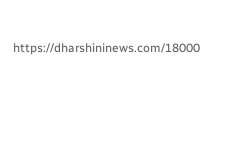https://dharshininews.com/18000